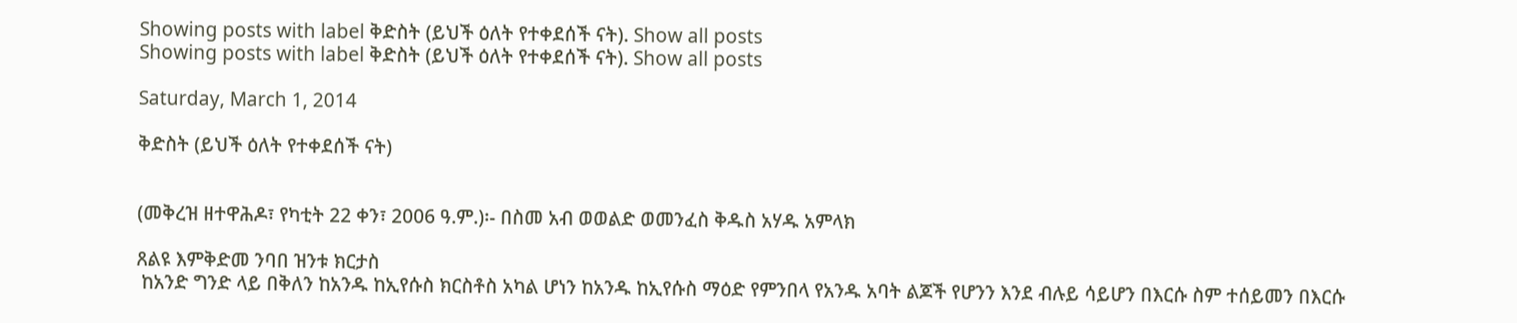Showing posts with label ቅድስት (ይህች ዕለት የተቀደሰች ናት). Show all posts
Showing posts with label ቅድስት (ይህች ዕለት የተቀደሰች ናት). Show all posts

Saturday, March 1, 2014

ቅድስት (ይህች ዕለት የተቀደሰች ናት)


(መቅረዝ ዘተዋሕዶ፣ የካቲት 22 ቀን፣ 2006 ዓ.ም.)፡- በስመ አብ ወወልድ ወመንፈስ ቅዱስ አሃዱ አምላክ

ጸልዩ እምቅድመ ንባበ ዝንቱ ክርታስ
 ከአንድ ግንድ ላይ በቅለን ከአንዱ ከኢየሱስ ክርስቶስ አካል ሆነን ከአንዱ ከኢየሱስ ማዕድ የምንበላ የአንዱ አባት ልጆች የሆንን እንደ ብሉይ ሳይሆን በእርሱ ስም ተሰይመን በእርሱ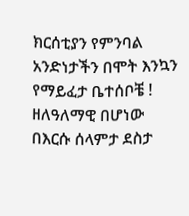ክርሰቲያን የምንባል አንድነታችን በሞት እንኳን የማይፈታ ቤተሰቦቼ ! ዘለዓለማዊ በሆነው በእርሱ ሰላምታ ደስታ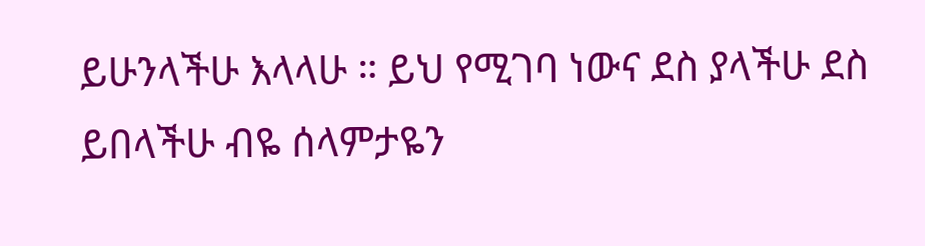ይሁንላችሁ እላላሁ ። ይህ የሚገባ ነውና ደስ ያላችሁ ደስ ይበላችሁ ብዬ ሰላምታዬን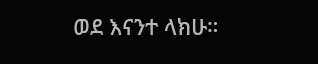ወደ እናንተ ላክሁ።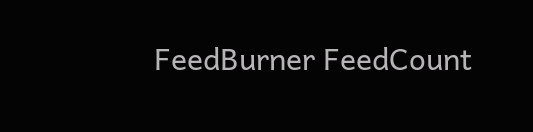FeedBurner FeedCount